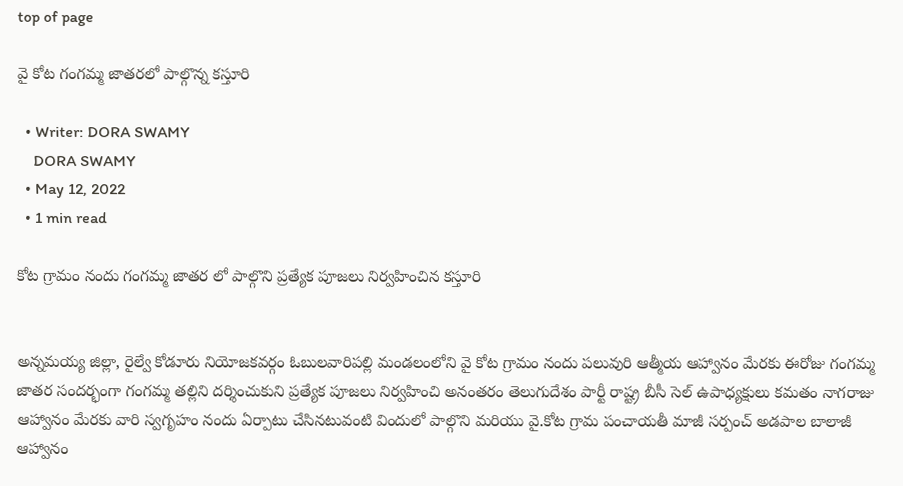top of page

వై కోట గంగమ్మ జాతరలో పాల్గొన్న కస్తూరి

  • Writer: DORA SWAMY
    DORA SWAMY
  • May 12, 2022
  • 1 min read

కోట గ్రామం నందు గంగమ్మ జాతర లో పాల్గొని ప్రత్యేక పూజలు నిర్వహించిన కస్తూరి


అన్నమయ్య జిల్లా, రైల్వే కోడూరు నియోజకవర్గం ఓబులవారిపల్లి మండలంలోని వై కోట గ్రామం నందు పలువురి ఆత్మీయ ఆహ్వానం మేరకు ఈరోజు గంగమ్మ జాతర సందర్భంగా గంగమ్మ తల్లిని దర్శించుకుని ప్రత్యేక పూజలు నిర్వహించి అనంతరం తెలుగుదేశం పార్టీ రాష్ట్ర బీసీ సెల్ ఉపాధ్యక్షులు కమతం నాగరాజు ఆహ్వానం మేరకు వారి స్వగృహం నందు ఏర్పాటు చేసినటువంటి విందులో పాల్గొని మరియు వై.కోట గ్రామ పంచాయతీ మాజీ సర్పంచ్ అడపాల బాలాజీ ఆహ్వానం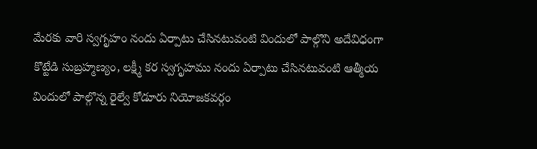మేరకు వారి స్వగృహం నందు ఏర్పాటు చేసినటువంటి విందులో పాల్గొని అదేవిధంగా కొట్టేడి సుబ్రహ్మణ్యం, లక్ష్మీ కర స్వగృహము నందు ఏర్పాటు చేసినటువంటి ఆత్మీయ విందులో పాల్గొన్న రైల్వే కోడూరు నియోజకవర్గం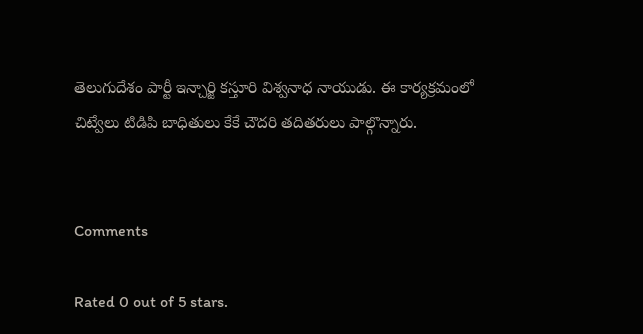తెలుగుదేశం పార్టీ ఇన్చార్జి కస్తూరి విశ్వనాధ నాయుడు. ఈ కార్యక్రమంలో చిట్వేలు టిడిపి బాధితులు కేకే చౌదరి తదితరులు పాల్గొన్నారు.


Comments

Rated 0 out of 5 stars.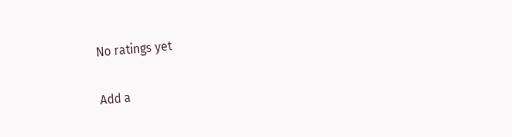No ratings yet

Add a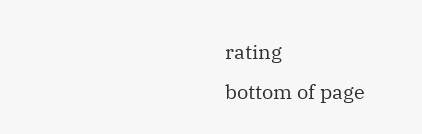rating
bottom of page